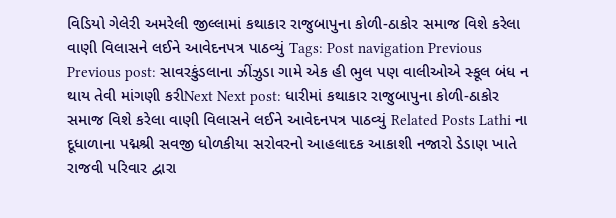વિડિયો ગેલેરી અમરેલી જીલ્લામાં કથાકાર રાજુબાપુના કોળી-ઠાકોર સમાજ વિશે કરેલા વાણી વિલાસને લઈને આવેદનપત્ર પાઠવ્યું Tags: Post navigation Previous Previous post: સાવરકુંડલાના ઝીંઝુડા ગામે એક હી ભુલ પણ વાલીઓએ સ્કૂલ બંધ ન થાય તેવી માંગણી કરીNext Next post: ધારીમાં કથાકાર રાજુબાપુના કોળી-ઠાકોર સમાજ વિશે કરેલા વાણી વિલાસને લઈને આવેદનપત્ર પાઠવ્યું Related Posts Lathi ના દૂધાળાના પદ્મશ્રી સવજી ધોળકીયા સરોવરનો આહલાદક આકાશી નજારો ડેડાણ ખાતે રાજવી પરિવાર દ્વારા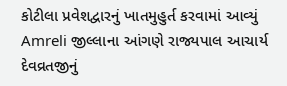કોટીલા પ્રવેશદ્વારનું ખાતમુહુર્ત કરવામાં આવ્યું Amreli જીલ્લાના આંગણે રાજ્યપાલ આચાર્ય દેવવ્રતજીનું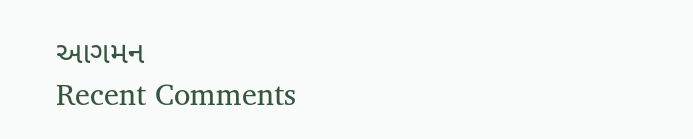આગમન
Recent Comments